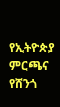የኢትዮጵያ ምርጫና የሸንጎ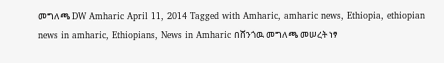መግለጫ DW Amharic April 11, 2014 Tagged with Amharic, amharic news, Ethiopia, ethiopian news in amharic, Ethiopians, News in Amharic በሸንጎዉ መግለጫ መሠረት ነፃ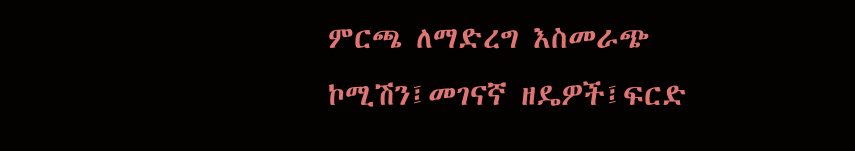ምርጫ ለማድረግ እስመራጭ ኮሚሽን፤መገናኛ ዘዴዎች፤ፍርድ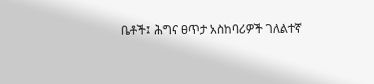ቤቶች፤ ሕግና ፀጥታ አስከባሪዎች ገለልተኛ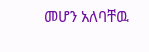መሆን አለባቸዉ